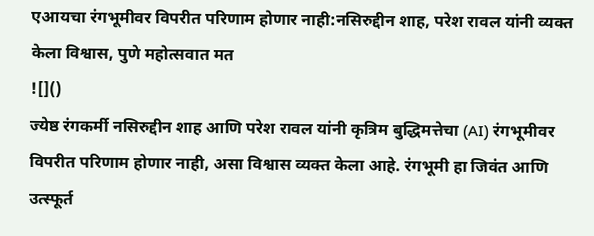एआयचा रंगभूमीवर विपरीत परिणाम होणार नाही:नसिरुद्दीन शाह, परेश रावल यांनी व्यक्त केला विश्वास, पुणे महोत्सवात मत
![]()
ज्येष्ठ रंगकर्मी नसिरुद्दीन शाह आणि परेश रावल यांनी कृत्रिम बुद्धिमत्तेचा (AI) रंगभूमीवर विपरीत परिणाम होणार नाही, असा विश्वास व्यक्त केला आहे. रंगभूमी हा जिवंत आणि उत्स्फूर्त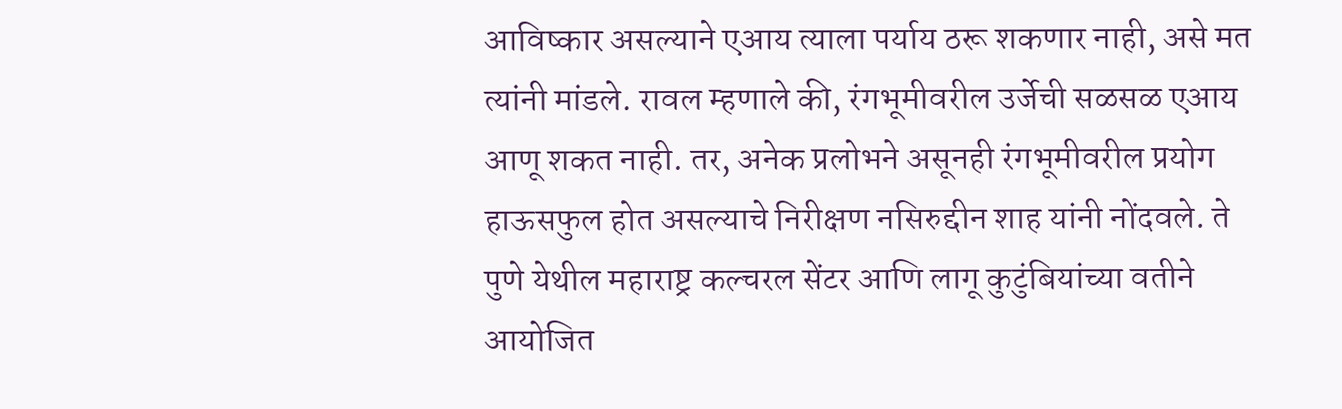आविष्कार असल्याने एआय त्याला पर्याय ठरू शकणार नाही, असे मत त्यांनी मांडले. रावल म्हणाले की, रंगभूमीवरील उर्जेची सळसळ एआय आणू शकत नाही. तर, अनेक प्रलोभने असूनही रंगभूमीवरील प्रयोग हाऊसफुल होत असल्याचे निरीक्षण नसिरुद्दीन शाह यांनी नोंदवले. ते पुणे येथील महाराष्ट्र कल्चरल सेंटर आणि लागू कुटुंबियांच्या वतीने आयोजित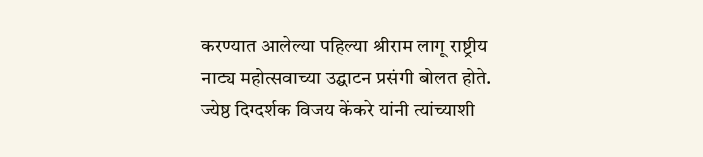करण्यात आलेल्या पहिल्या श्रीराम लागू राष्ट्रीय नाट्य महोत्सवाच्या उद्घाटन प्रसंगी बोलत होते. ज्येष्ठ दिग्दर्शक विजय केंकरे यांनी त्यांच्याशी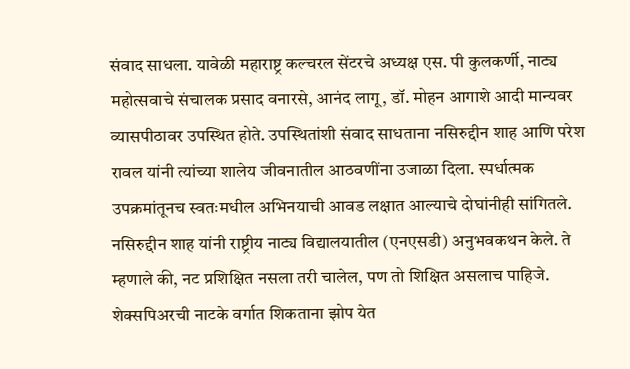संवाद साधला. यावेळी महाराष्ट्र कल्चरल सेंटरचे अध्यक्ष एस. पी कुलकर्णी, नाट्य महोत्सवाचे संचालक प्रसाद वनारसे, आनंद लागू, डॉ. मोहन आगाशे आदी मान्यवर व्यासपीठावर उपस्थित होते. उपस्थितांशी संवाद साधताना नसिरुद्दीन शाह आणि परेश रावल यांनी त्यांच्या शालेय जीवनातील आठवणींना उजाळा दिला. स्पर्धात्मक उपक्रमांतूनच स्वतःमधील अभिनयाची आवड लक्षात आल्याचे दोघांनीही सांगितले. नसिरुद्दीन शाह यांनी राष्ट्रीय नाट्य विद्यालयातील (एनएसडी) अनुभवकथन केले. ते म्हणाले की, नट प्रशिक्षित नसला तरी चालेल, पण तो शिक्षित असलाच पाहिजे. शेक्सपिअरची नाटके वर्गात शिकताना झोप येत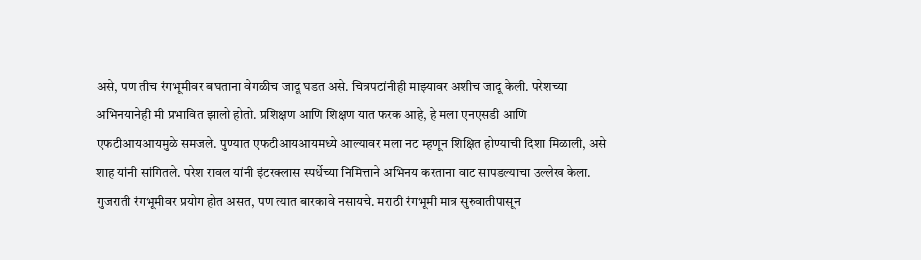असे, पण तीच रंगभूमीवर बघताना वेगळीच जादू घडत असे. चित्रपटांनीही माझ्यावर अशीच जादू केली. परेशच्या अभिनयानेही मी प्रभावित झालो होतो. प्रशिक्षण आणि शिक्षण यात फरक आहे, हे मला एनएसडी आणि एफटीआयआयमुळे समजले. पुण्यात एफटीआयआयमध्ये आल्यावर मला नट म्हणून शिक्षित होण्याची दिशा मिळाली, असे शाह यांनी सांगितले. परेश रावल यांनी इंटरक्लास स्पर्धेच्या निमित्ताने अभिनय करताना वाट सापडल्याचा उल्लेख केला. गुजराती रंगभूमीवर प्रयोग होत असत, पण त्यात बारकावे नसायचे. मराठी रंगभूमी मात्र सुरुवातीपासून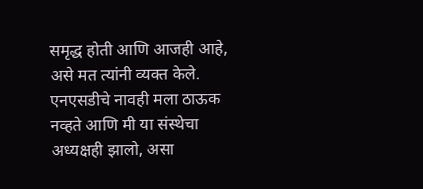समृद्ध होती आणि आजही आहे, असे मत त्यांनी व्यक्त केले. एनएसडीचे नावही मला ठाऊक नव्हते आणि मी या संस्थेचा अध्यक्षही झालो, असा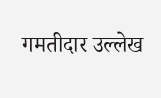गमतीदार उल्लेख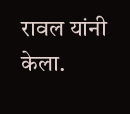रावल यांनी केला.